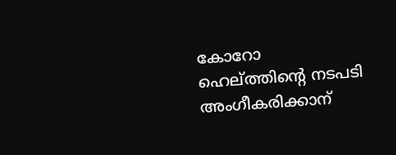കോറോ ഹെല്ത്തിന്റെ നടപടി അംഗീകരിക്കാന്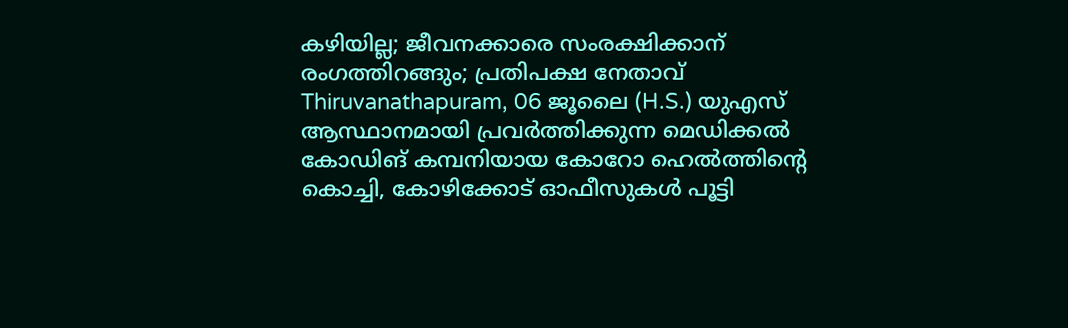കഴിയില്ല; ജീവനക്കാരെ സംരക്ഷിക്കാന് രംഗത്തിറങ്ങും; പ്രതിപക്ഷ നേതാവ്
Thiruvanathapuram, 06 ജൂലൈ (H.S.) യുഎസ് ആസ്ഥാനമായി പ്രവര്‍ത്തിക്കുന്ന മെഡിക്കല്‍ കോഡിങ് കമ്പനിയായ കോറോ ഹെല്‍ത്തിന്റെ കൊച്ചി, കോഴിക്കോട് ഓഫീസുകള്‍ പൂട്ടി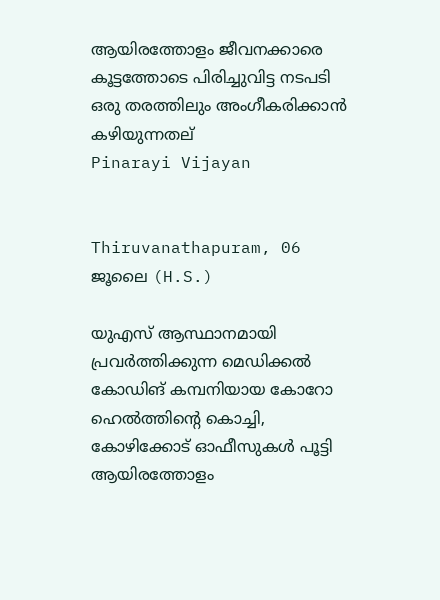ആയിരത്തോളം ജീവനക്കാരെ കൂട്ടത്തോടെ പിരിച്ചുവിട്ട നടപടി ഒരു തരത്തിലും അംഗീകരിക്കാന്‍ കഴിയുന്നതല്
Pinarayi Vijayan


Thiruvanathapuram, 06 ജൂലൈ (H.S.)

യുഎസ് ആസ്ഥാനമായി പ്രവര്‍ത്തിക്കുന്ന മെഡിക്കല്‍ കോഡിങ് കമ്പനിയായ കോറോ ഹെല്‍ത്തിന്റെ കൊച്ചി, കോഴിക്കോട് ഓഫീസുകള്‍ പൂട്ടി ആയിരത്തോളം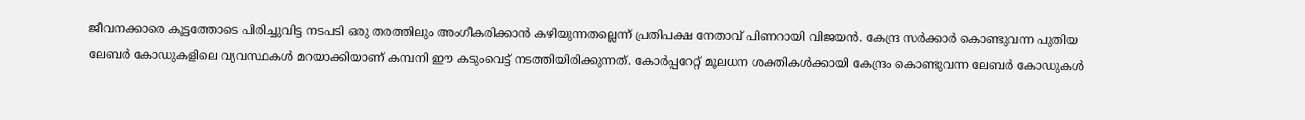ജീവനക്കാരെ കൂട്ടത്തോടെ പിരിച്ചുവിട്ട നടപടി ഒരു തരത്തിലും അംഗീകരിക്കാന്‍ കഴിയുന്നതല്ലെന്ന് പ്രതിപക്ഷ നേതാവ് പിണറായി വിജയന്‍. കേന്ദ്ര സര്‍ക്കാര്‍ കൊണ്ടുവന്ന പുതിയ ലേബര്‍ കോഡുകളിലെ വ്യവസ്ഥകള്‍ മറയാക്കിയാണ് കമ്പനി ഈ കടുംവെട്ട് നടത്തിയിരിക്കുന്നത്. കോര്‍പ്പറേറ്റ് മൂലധന ശക്തികള്‍ക്കായി കേന്ദ്രം കൊണ്ടുവന്ന ലേബര്‍ കോഡുകള്‍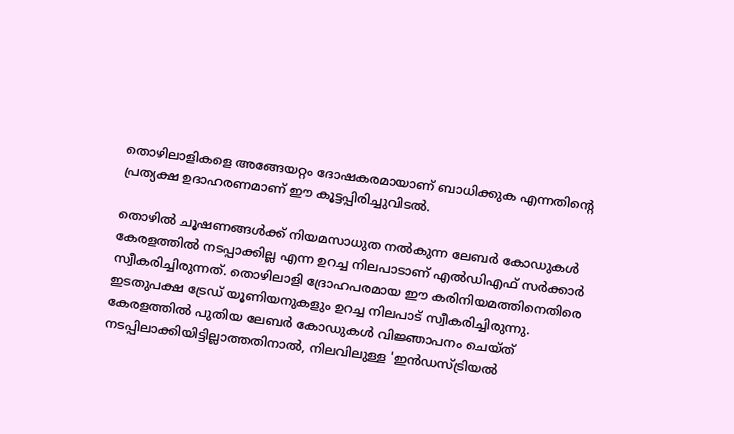തൊഴിലാളികളെ അങ്ങേയറ്റം ദോഷകരമായാണ് ബാധിക്കുക എന്നതിന്റെ പ്രത്യക്ഷ ഉദാഹരണമാണ് ഈ കൂട്ടപ്പിരിച്ചുവിടല്‍.

തൊഴില്‍ ചൂഷണങ്ങള്‍ക്ക് നിയമസാധുത നല്‍കുന്ന ലേബര്‍ കോഡുകള്‍ കേരളത്തില്‍ നടപ്പാക്കില്ല എന്ന ഉറച്ച നിലപാടാണ് എല്‍ഡിഎഫ് സര്‍ക്കാര്‍ സ്വീകരിച്ചിരുന്നത്. തൊഴിലാളി ദ്രോഹപരമായ ഈ കരിനിയമത്തിനെതിരെ ഇടതുപക്ഷ ട്രേഡ് യൂണിയനുകളും ഉറച്ച നിലപാട് സ്വീകരിച്ചിരുന്നു. കേരളത്തില്‍ പുതിയ ലേബര്‍ കോഡുകള്‍ വിജ്ഞാപനം ചെയ്ത് നടപ്പിലാക്കിയിട്ടില്ലാത്തതിനാല്‍, നിലവിലുള്ള 'ഇന്‍ഡസ്ട്രിയല്‍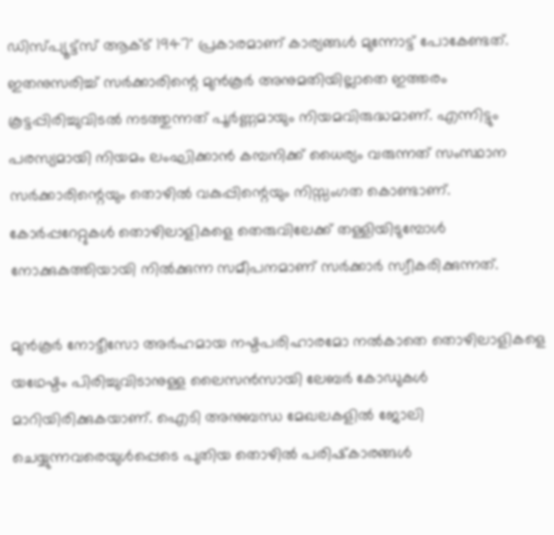ഡിസ്പ്യൂട്ട്‌സ് ആക്ട് 1947' പ്രകാരമാണ് കാര്യങ്ങള്‍ മുന്നോട്ട് പോകേണ്ടത്. ഇതനുസരിച്ച് സര്‍ക്കാരിന്റെ മുന്‍കൂര്‍ അനുമതിയില്ലാതെ ഇത്തരം കൂട്ടപ്പിരിച്ചുവിടല്‍ നടത്തുന്നത് പൂര്‍ണ്ണമായും നിയമവിരുദ്ധമാണ്. എന്നിട്ടും പരസ്യമായി നിയമം ലംഘിക്കാന്‍ കമ്പനിക്ക് ധൈര്യം വരുന്നത് സംസ്ഥാന സര്‍ക്കാരിന്റെയും തൊഴില്‍ വകുപ്പിന്റെയും നിസ്സംഗത കൊണ്ടാണ്. കോര്‍പ്പറേറ്റുകള്‍ തൊഴിലാളികളെ തെരുവിലേക്ക് തള്ളിയിടുമ്പോള്‍ നോക്കുകുത്തിയായി നില്‍ക്കുന്ന സമീപനമാണ് സര്‍ക്കാര്‍ സ്വീകരിക്കുന്നത്.

മുന്‍കൂര്‍ നോട്ടീസോ അര്‍ഹമായ നഷ്ടപരിഹാരമോ നല്‍കാതെ തൊഴിലാളികളെ യഥേഷ്ടം പിരിച്ചുവിടാനുള്ള ലൈസന്‍സായി ലേബര്‍ കോഡുകള്‍ മാറിയിരിക്കുകയാണ്. ഐടി അനുബന്ധ മേഖലകളില്‍ ജോലി ചെയ്യുന്നവരെയുള്‍പ്പെടെ പുതിയ തൊഴില്‍ പരിഷ്‌കാരങ്ങള്‍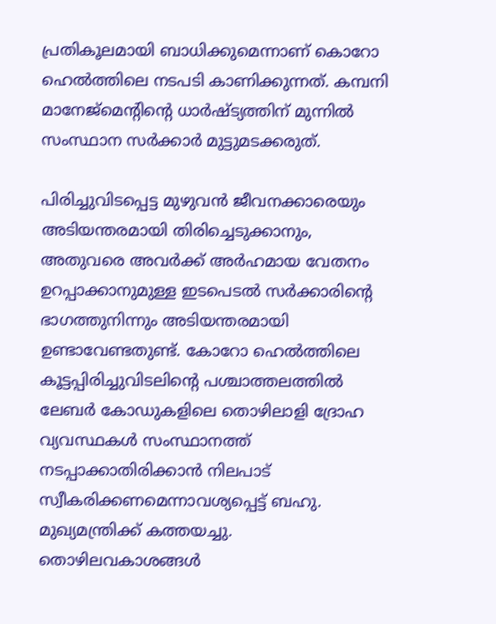പ്രതികൂലമായി ബാധിക്കുമെന്നാണ് കൊറോ ഹെല്‍ത്തിലെ നടപടി കാണിക്കുന്നത്. കമ്പനി മാനേജ്മെന്റിന്റെ ധാര്‍ഷ്ട്യത്തിന് മുന്നില്‍ സംസ്ഥാന സര്‍ക്കാര്‍ മുട്ടുമടക്കരുത്.

പിരിച്ചുവിടപ്പെട്ട മുഴുവന്‍ ജീവനക്കാരെയും അടിയന്തരമായി തിരിച്ചെടുക്കാനും, അതുവരെ അവര്‍ക്ക് അര്‍ഹമായ വേതനം ഉറപ്പാക്കാനുമുള്ള ഇടപെടല്‍ സര്‍ക്കാരിന്റെ ഭാഗത്തുനിന്നും അടിയന്തരമായി ഉണ്ടാവേണ്ടതുണ്ട്. കോറോ ഹെല്‍ത്തിലെ കൂട്ടപ്പിരിച്ചുവിടലിന്റെ പശ്ചാത്തലത്തില്‍ ലേബര്‍ കോഡുകളിലെ തൊഴിലാളി ദ്രോഹ വ്യവസ്ഥകള്‍ സംസ്ഥാനത്ത് നടപ്പാക്കാതിരിക്കാന്‍ നിലപാട് സ്വീകരിക്കണമെന്നാവശ്യപ്പെട്ട് ബഹു. മുഖ്യമന്ത്രിക്ക് കത്തയച്ചു. തൊഴിലവകാശങ്ങള്‍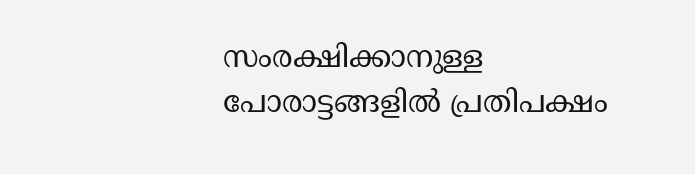സംരക്ഷിക്കാനുള്ള പോരാട്ടങ്ങളില്‍ പ്രതിപക്ഷം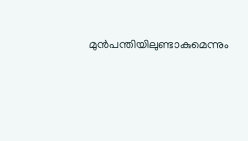മുന്‍പന്തിയിലുണ്ടാകുമെന്നും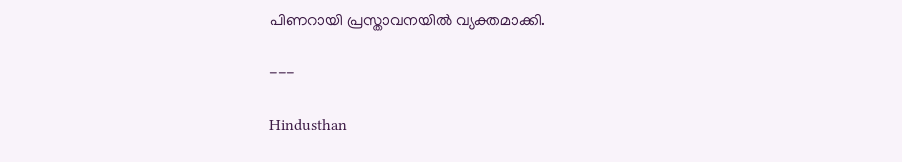പിണറായി പ്രസ്താവനയില്‍ വ്യക്തമാക്കി.

---

Hindusthan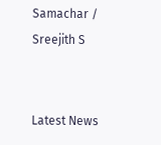Samachar / Sreejith S


Latest News